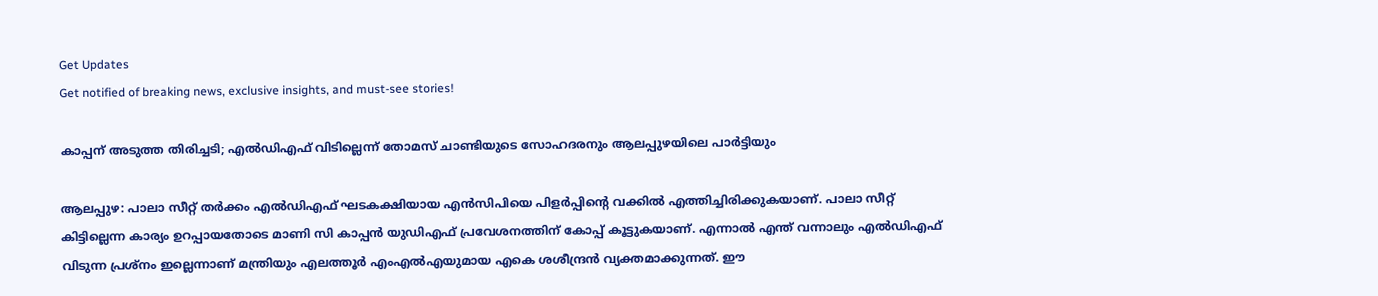Get Updates
Get notified of breaking news, exclusive insights, and must-see stories!

കാപ്പന് അടുത്ത തിരിച്ചടി; എല്‍ഡിഎഫ് വിടില്ലെന്ന് തോമസ് ചാണ്ടിയുടെ സോഹദരനും ആലപ്പുഴയിലെ പാര്‍ട്ടിയും

ആലപ്പുഴ: പാലാ സീറ്റ് തര്‍ക്കം എല്‍ഡിഎഫ് ഘടകക്ഷിയായ എന്‍സിപിയെ പിളര്‍പ്പിന്‍റെ വക്കില്‍ എത്തിച്ചിരിക്കുകയാണ്. പാലാ സീറ്റ് കിട്ടില്ലെന്ന കാര്യം ഉറപ്പായതോടെ മാണി സി കാപ്പന്‍ യുഡിഎഫ് പ്രവേശനത്തിന് കോപ്പ് കൂട്ടുകയാണ്. എന്നാല്‍ എന്ത് വന്നാലും എല്‍ഡിഎഫ് വിടുന്ന പ്രശ്നം ഇല്ലെന്നാണ് മന്ത്രിയും എലത്തൂര്‍ എംഎല്‍എയുമായ എകെ ശശീന്ദ്രന്‍ വ്യക്തമാക്കുന്നത്. ഈ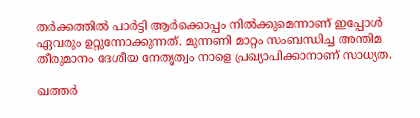തര്‍ക്കത്തില്‍ പാര്‍ട്ടി ആര്‍ക്കൊപ്പം നില്‍ക്കുമെന്നാണ് ഇപ്പോള്‍ ഏവരും ഉറ്റുന്നോക്കുന്നത്. മുന്നണി മാറ്റം സംബന്ധിച്ച അന്തിമ തീരുമാനം ദേശീയ നേതൃത്വം നാളെ പ്രഖ്യാപിക്കാനാണ് സാധ്യത.

ഖത്തര്‍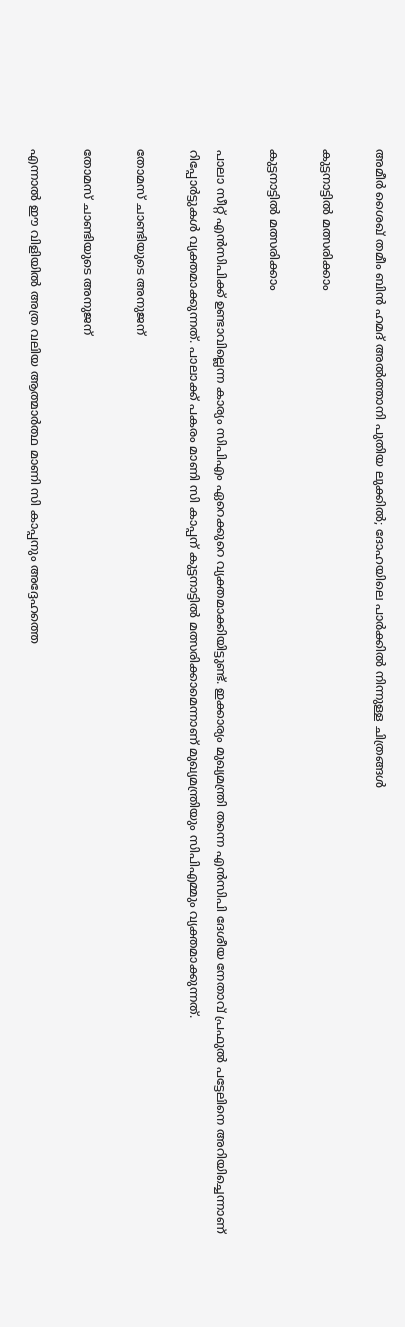അമീര്‍ ശൈഖ് തമീം ബിന്‍ ഹമദ് അല്‍ത്താനി പുതിയ ലുക്കില്‍; ദോഹയിലെ പാര്‍ക്കില്‍ നിന്നുള്ള ചിത്രങ്ങള്‍

കുട്ടനാട്ടില്‍ മത്സരിക്കാം

കുട്ടനാട്ടില്‍ മത്സരിക്കാം

പാലാ സീറ്റ് എന്‍സിപിക്ക് ഉണ്ടാവില്ലെന്ന കാര്യം സിപിഎം ഏറെക്കുറെ വ്യക്തമാക്കിയിട്ടുണ്ട്. ഇക്കാര്യം മുഖ്യമന്ത്രി തന്നെ എന്‍സിപി ദേശീയ നേതാവ് പ്രഫുല്‍ പട്ടേലിനെ അറിയിച്ചെന്നാണ് റിപ്പോര്‍ട്ടുകള്‍ വ്യക്തമാക്കുന്നത്. പാലാക്ക് പകരം മാണി സി കാപ്പന് കുട്ടനാട്ടില്‍ മത്സരിക്കാമെന്നാണ് മുഖ്യമന്ത്രിയും സിപിഎമ്മും വ്യക്തമാക്കുന്നത്.

തോമസ് ചാണ്ടിയുടെ അനുജന്

തോമസ് ചാണ്ടിയുടെ അനുജന്

എന്നാല്‍ ഈ വിളിയില്‍ അത്ര വലിയ ആത്മാര്‍ത്ഥ മാണി സി കാപ്പനും അദ്ദേഹത്തെ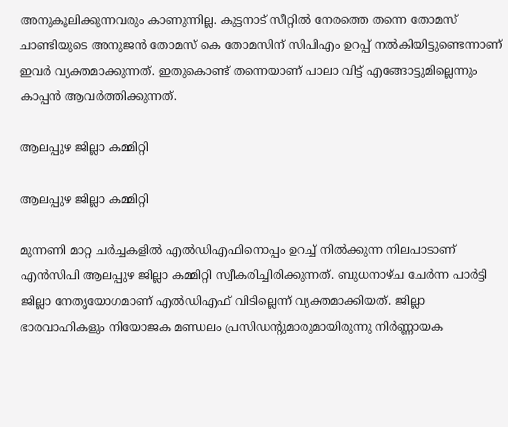അനുകൂലിക്കുന്നവരും കാണുന്നില്ല. കുട്ടനാട് സീറ്റില്‍ നേരത്തെ തന്നെ തോമസ് ചാണ്ടിയുടെ അനുജന്‍ തോമസ് കെ തോമസിന് സിപിഎം ഉറപ്പ് നല്‍കിയിട്ടുണ്ടെന്നാണ് ഇവര്‍ വ്യക്തമാക്കുന്നത്. ഇതുകൊണ്ട് തന്നെയാണ് പാലാ വിട്ട് എങ്ങോട്ടുമില്ലെന്നും കാപ്പന്‍ ആവര്‍ത്തിക്കുന്നത്.

ആലപ്പുഴ ജില്ലാ കമ്മിറ്റി

ആലപ്പുഴ ജില്ലാ കമ്മിറ്റി

മുന്നണി മാറ്റ ചര്‍ച്ചകളില്‍ എല്‍ഡിഎഫിനൊപ്പം ഉറച്ച് നില്‍ക്കുന്ന നിലപാടാണ് എന്‍സിപി ആലപ്പുഴ ജില്ലാ കമ്മിറ്റി സ്വീകരിച്ചിരിക്കുന്നത്. ബുധനാഴ്ച ചേര്‍ന്ന പാര്‍ട്ടി ജില്ലാ നേതൃയോഗമാണ് എല്‍ഡിഎഫ് വിടില്ലെന്ന് വ്യക്തമാക്കിയത്. ജില്ലാ ഭാരവാഹികളും നിയോജക മണ്ഡലം പ്രസിഡന്‍റുമാരുമായിരുന്നു നിര്‍ണ്ണായക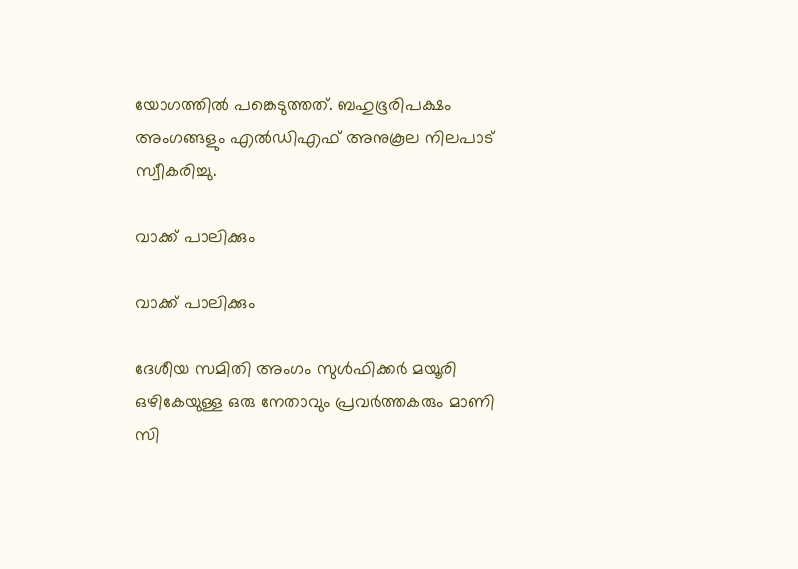യോഗത്തില്‍ പങ്കെടുത്തത്. ബഹുഭൂരിപക്ഷം അംഗങ്ങളും എല്‍ഡിഎഫ് അനുകൂല നിലപാട് സ്വീകരിച്ചു.

വാക്ക് പാലിക്കും

വാക്ക് പാലിക്കും

ദേശീയ സമിതി അംഗം സുള്‍ഫിക്കര്‍ മയൂരി ഒഴികേയുള്ള ഒരു നേതാവും പ്രവര്‍ത്തകരും മാണി സി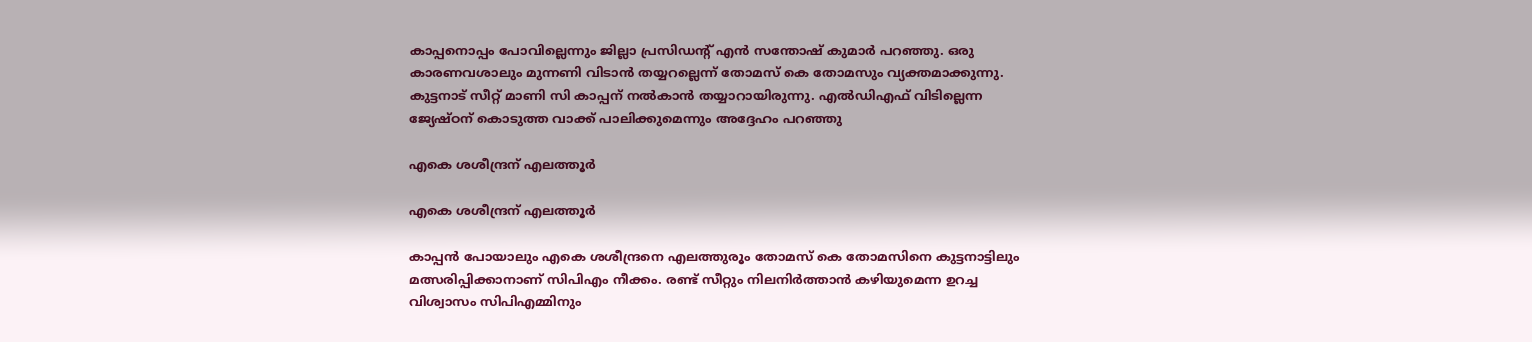കാപ്പനൊപ്പം പോവില്ലെന്നും ജില്ലാ പ്രസിഡന്‍റ് എന്‍ സന്തോഷ് കുമാര്‍ പറഞ്ഞു. ഒരു കാരണവശാലും മുന്നണി വിടാന്‍ തയ്യറല്ലെന്ന് തോമസ് കെ തോമസും വ്യക്തമാക്കുന്നു. കുട്ടനാട് സീറ്റ് മാണി സി കാപ്പന് നല്‍കാന്‍ തയ്യാറായിരുന്നു. എല്‍ഡിഎഫ് വിടില്ലെന്ന ജ്യേഷ്ഠന് കൊടുത്ത വാക്ക് പാലിക്കുമെന്നും അദ്ദേഹം പറഞ്ഞു

എകെ ശശീന്ദ്രന് എലത്തൂര്‍

എകെ ശശീന്ദ്രന് എലത്തൂര്‍

കാപ്പന്‍ പോയാലും എകെ ശശീന്ദ്രനെ എലത്തുരൂം തോമസ് കെ തോമസിനെ കുട്ടനാട്ടിലും മത്സരിപ്പിക്കാനാണ് സിപിഎം നീക്കം. രണ്ട് സീറ്റും നിലനിര്‍ത്താന്‍ കഴിയുമെന്ന ഉറച്ച വിശ്വാസം സിപിഎമ്മിനും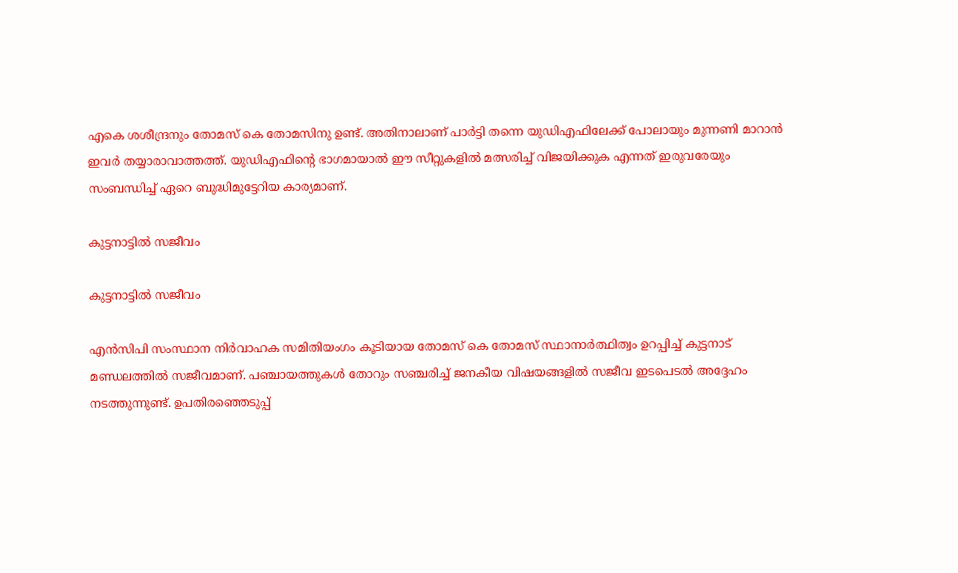എകെ ശശീന്ദ്രനും തോമസ് കെ തോമസിനു ഉണ്ട്. അതിനാലാണ് പാര്‍ട്ടി തന്നെ യുഡിഎഫിലേക്ക് പോലായും മുന്നണി മാറാന്‍ ഇവര്‍ തയ്യാരാവാത്തത്ത്. യുഡിഎഫിന്‍റെ ഭാഗമായാല്‍ ഈ സീറ്റുകളില്‍ മത്സരിച്ച് വിജയിക്കുക എന്നത് ഇരുവരേയും സംബന്ധിച്ച് ഏറെ ബുദ്ധിമുട്ടേറിയ കാര്യമാണ്.

കുട്ടനാട്ടില്‍ സജീവം

കുട്ടനാട്ടില്‍ സജീവം

എന്‍സിപി സംസ്ഥാന നിര്‍വാഹക സമിതിയംഗം കൂടിയായ തോമസ് കെ തോമസ് സ്ഥാനാര്‍ത്ഥിത്വം ഉറപ്പിച്ച് കുട്ടനാട് മണ്ഡലത്തില്‍ സജീവമാണ്. പഞ്ചായത്തുകള്‍ തോറും സഞ്ചരിച്ച് ജനകീയ വിഷയങ്ങളില്‍ സജീവ ഇടപെടല്‍ അദ്ദേഹം നടത്തുന്നുണ്ട്. ഉപതിരഞ്ഞെടുപ്പ്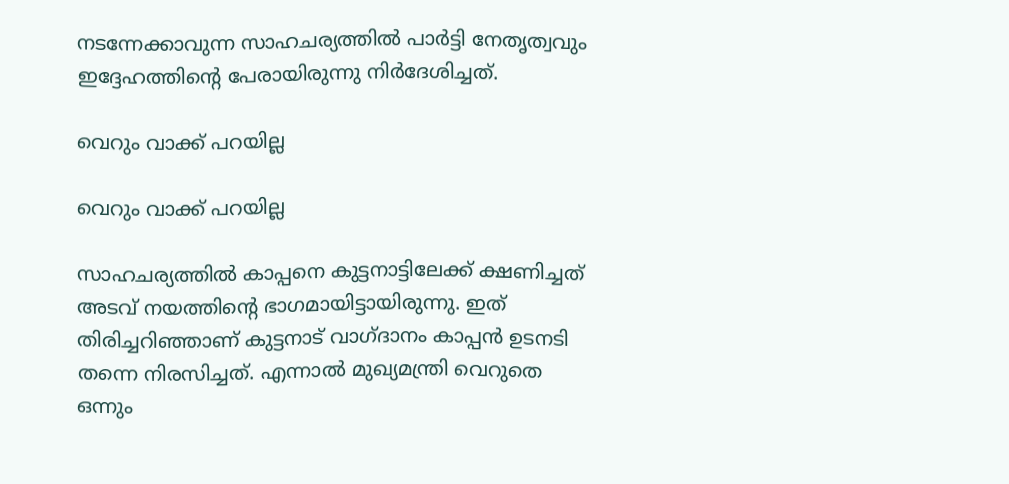നടന്നേക്കാവുന്ന സാഹചര്യത്തില്‍ പാര്‍ട്ടി നേതൃത്വവും ഇദ്ദേഹത്തിന്‍റെ പേരായിരുന്നു നിര്‍ദേശിച്ചത്.

വെറും വാക്ക് പറയില്ല

വെറും വാക്ക് പറയില്ല

സാഹചര്യത്തില്‍ കാപ്പനെ കുട്ടനാട്ടിലേക്ക് ക്ഷണിച്ചത് അടവ് നയത്തിന്‍റെ ഭാഗമായിട്ടായിരുന്നു. ഇത് തിരിച്ചറിഞ്ഞാണ് കുട്ടനാട് വാഗ്ദാനം കാപ്പന്‍ ഉടനടി തന്നെ നിരസിച്ചത്. എന്നാല്‍ മുഖ്യമന്ത്രി വെറുതെ ഒന്നും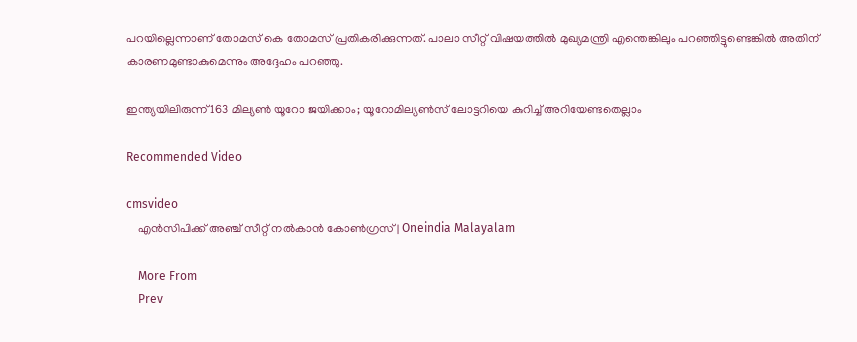പറയില്ലെന്നാണ് തോമസ് കെ തോമസ് പ്രതികരിക്കുന്നത്. പാലാ സീറ്റ് വിഷയത്തില്‍ മുഖ്യമന്ത്രി എന്തെങ്കിലും പറഞ്ഞിട്ടുണ്ടെങ്കില്‍ അതിന് കാരണമുണ്ടാകുമെന്നും അദ്ദേഹം പറഞ്ഞു.

ഇന്ത്യയിലിരുന്ന് 163 മില്യണ്‍ യൂറോ ജയിക്കാം; യൂറോമില്യൺസ് ലോട്ടറിയെ കുറിച്ച് അറിയേണ്ടതെല്ലാം

Recommended Video

cmsvideo
    എന്‍സിപിക്ക് അഞ്ച് സീറ്റ് നല്‍കാന്‍ കോണ്‍ഗ്രസ് | Oneindia Malayalam

    More From
    Prev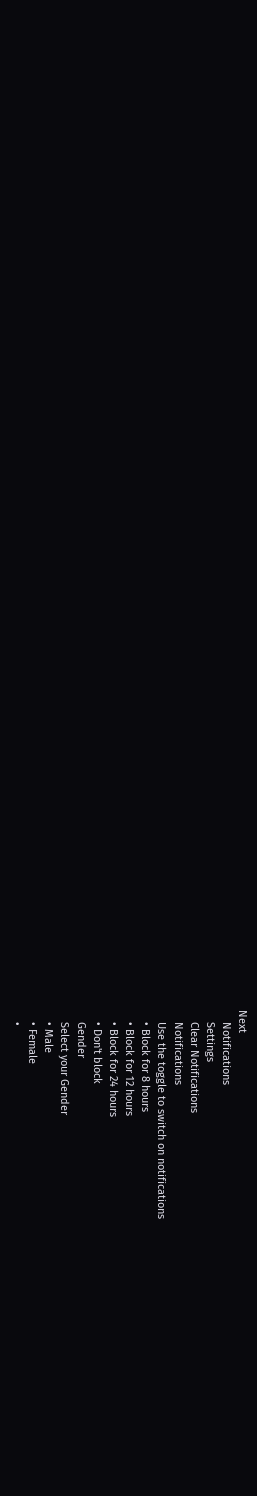Next
    Notifications
    Settings
    Clear Notifications
    Notifications
    Use the toggle to switch on notifications
    • Block for 8 hours
    • Block for 12 hours
    • Block for 24 hours
    • Don't block
    Gender
    Select your Gender
    • Male
    • Female
    •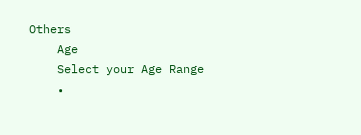Others
    Age
    Select your Age Range
    •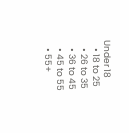Under 18
    • 18 to 25
    • 26 to 35
    • 36 to 45
    • 45 to 55
    • 55+